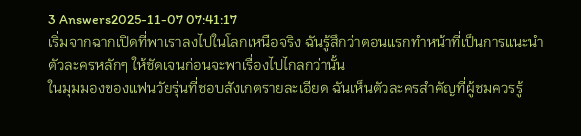3 Answers2025-11-07 07:41:17
เริ่มจากฉากเปิดที่พาเราลงไปในโลกเหนือจริง ฉันรู้สึกว่าตอนแรกทำหน้าที่เป็นการแนะนำตัวละครหลักๆ ให้ชัดเจนก่อนจะพาเรื่องไปไกลกว่านั้น
ในมุมมองของแฟนวัยรุ่นที่ชอบสังเกตรายละเอียด ฉันเห็นตัวละครสำคัญที่ผู้ชมควรรู้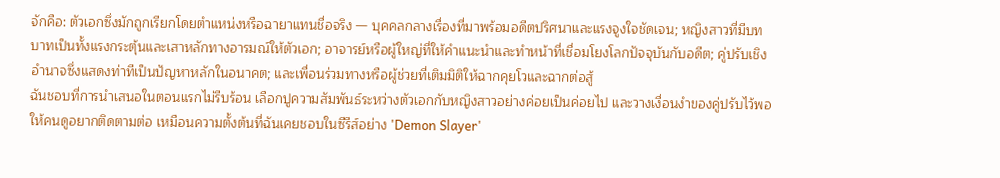จักคือ: ตัวเอกซึ่งมักถูกเรียกโดยตำแหน่งหรือฉายาแทนชื่อจริง — บุคคลกลางเรื่องที่มาพร้อมอดีตปริศนาและแรงจูงใจชัดเจน; หญิงสาวที่มีบทบาทเป็นทั้งแรงกระตุ้นและเสาหลักทางอารมณ์ให้ตัวเอก; อาจารย์หรือผู้ใหญ่ที่ให้คำแนะนำและทำหน้าที่เชื่อมโยงโลกปัจจุบันกับอดีต; คู่ปรับเชิงอำนาจซึ่งแสดงท่าทีเป็นปัญหาหลักในอนาคต; และเพื่อนร่วมทางหรือผู้ช่วยที่เติมมิติให้ฉากคุยโวและฉากต่อสู้
ฉันชอบที่การนำเสนอในตอนแรกไม่รีบร้อน เลือกปูความสัมพันธ์ระหว่างตัวเอกกับหญิงสาวอย่างค่อยเป็นค่อยไป และวางเงื่อนงำของคู่ปรับไว้พอให้คนดูอยากติดตามต่อ เหมือนความตั้งต้นที่ฉันเคยชอบในซีรีส์อย่าง 'Demon Slayer'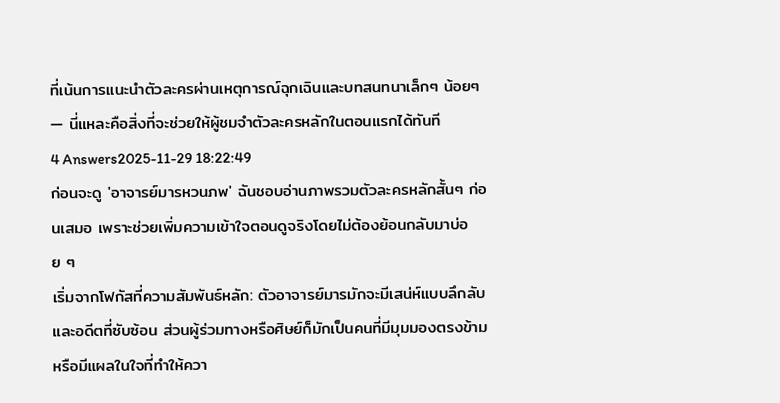ที่เน้นการแนะนำตัวละครผ่านเหตุการณ์ฉุกเฉินและบทสนทนาเล็กๆ น้อยๆ — นี่แหละคือสิ่งที่จะช่วยให้ผู้ชมจำตัวละครหลักในตอนแรกได้ทันที
4 Answers2025-11-29 18:22:49
ก่อนจะดู 'อาจารย์มารหวนภพ' ฉันชอบอ่านภาพรวมตัวละครหลักสั้นๆ ก่อนเสมอ เพราะช่วยเพิ่มความเข้าใจตอนดูจริงโดยไม่ต้องย้อนกลับมาบ่อย ๆ
เริ่มจากโฟกัสที่ความสัมพันธ์หลัก: ตัวอาจารย์มารมักจะมีเสน่ห์แบบลึกลับและอดีตที่ซับซ้อน ส่วนผู้ร่วมทางหรือศิษย์ก็มักเป็นคนที่มีมุมมองตรงข้ามหรือมีแผลในใจที่ทำให้ควา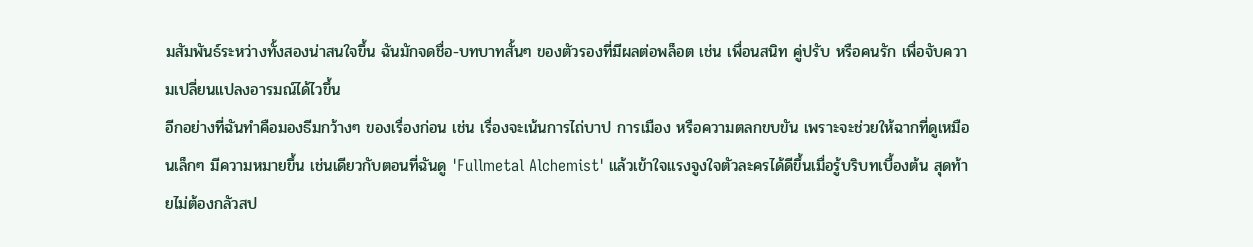มสัมพันธ์ระหว่างทั้งสองน่าสนใจขึ้น ฉันมักจดชื่อ-บทบาทสั้นๆ ของตัวรองที่มีผลต่อพล็อต เช่น เพื่อนสนิท คู่ปรับ หรือคนรัก เพื่อจับความเปลี่ยนแปลงอารมณ์ได้ไวขึ้น
อีกอย่างที่ฉันทำคือมองธีมกว้างๆ ของเรื่องก่อน เช่น เรื่องจะเน้นการไถ่บาป การเมือง หรือความตลกขบขัน เพราะจะช่วยให้ฉากที่ดูเหมือนเล็กๆ มีความหมายขึ้น เช่นเดียวกับตอนที่ฉันดู 'Fullmetal Alchemist' แล้วเข้าใจแรงจูงใจตัวละครได้ดีขึ้นเมื่อรู้บริบทเบื้องต้น สุดท้ายไม่ต้องกลัวสป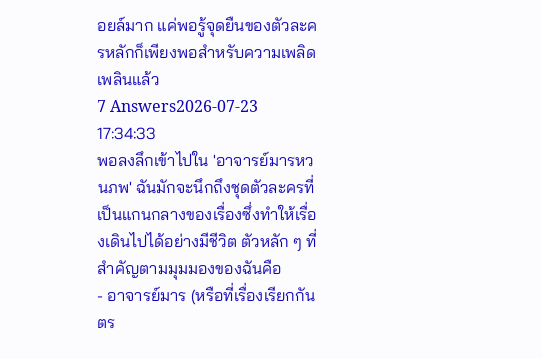อยล์มาก แค่พอรู้จุดยืนของตัวละครหลักก็เพียงพอสำหรับความเพลิดเพลินแล้ว
7 Answers2026-07-23 17:34:33
พอลงลึกเข้าไปใน 'อาจารย์มารหวนภพ' ฉันมักจะนึกถึงชุดตัวละครที่เป็นแกนกลางของเรื่องซึ่งทำให้เรื่องเดินไปได้อย่างมีชีวิต ตัวหลัก ๆ ที่สำคัญตามมุมมองของฉันคือ
- อาจารย์มาร (หรือที่เรื่องเรียกกันตร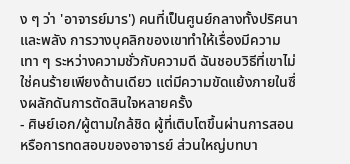ง ๆ ว่า 'อาจารย์มาร') คนที่เป็นศูนย์กลางทั้งปริศนาและพลัง การวางบุคลิกของเขาทำให้เรื่องมีความเทา ๆ ระหว่างความชั่วกับความดี ฉันชอบวิธีที่เขาไม่ใช่คนร้ายเพียงด้านเดียว แต่มีความขัดแย้งภายในซึ่งผลักดันการตัดสินใจหลายครั้ง
- ศิษย์เอก/ผู้ตามใกล้ชิด ผู้ที่เติบโตขึ้นผ่านการสอนหรือการทดสอบของอาจารย์ ส่วนใหญ่บทบา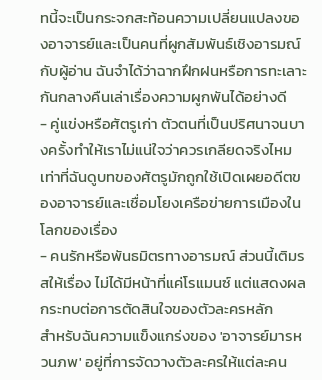ทนี้จะเป็นกระจกสะท้อนความเปลี่ยนแปลงของอาจารย์และเป็นคนที่ผูกสัมพันธ์เชิงอารมณ์กับผู้อ่าน ฉันจำได้ว่าฉากฝึกฝนหรือการทะเลาะกันกลางคืนเล่าเรื่องความผูกพันได้อย่างดี
- คู่แข่งหรือศัตรูเก่า ตัวตนที่เป็นปริศนาจนบางครั้งทำให้เราไม่แน่ใจว่าควรเกลียดจริงไหม เท่าที่ฉันดูบทของศัตรูมักถูกใช้เปิดเผยอดีตของอาจารย์และเชื่อมโยงเครือข่ายการเมืองในโลกของเรื่อง
- คนรักหรือพันธมิตรทางอารมณ์ ส่วนนี้เติมรสให้เรื่อง ไม่ได้มีหน้าที่แค่โรแมนซ์ แต่แสดงผลกระทบต่อการตัดสินใจของตัวละครหลัก
สำหรับฉันความแข็งแกร่งของ 'อาจารย์มารหวนภพ' อยู่ที่การจัดวางตัวละครให้แต่ละคน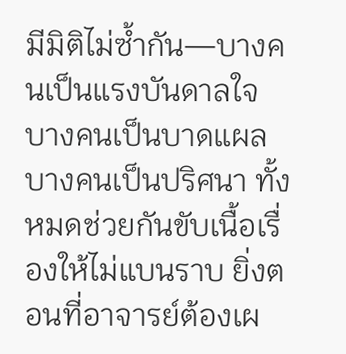มีมิติไม่ซ้ำกัน—บางคนเป็นแรงบันดาลใจ บางคนเป็นบาดแผล บางคนเป็นปริศนา ทั้งหมดช่วยกันขับเนื้อเรื่องให้ไม่แบนราบ ยิ่งตอนที่อาจารย์ต้องเผ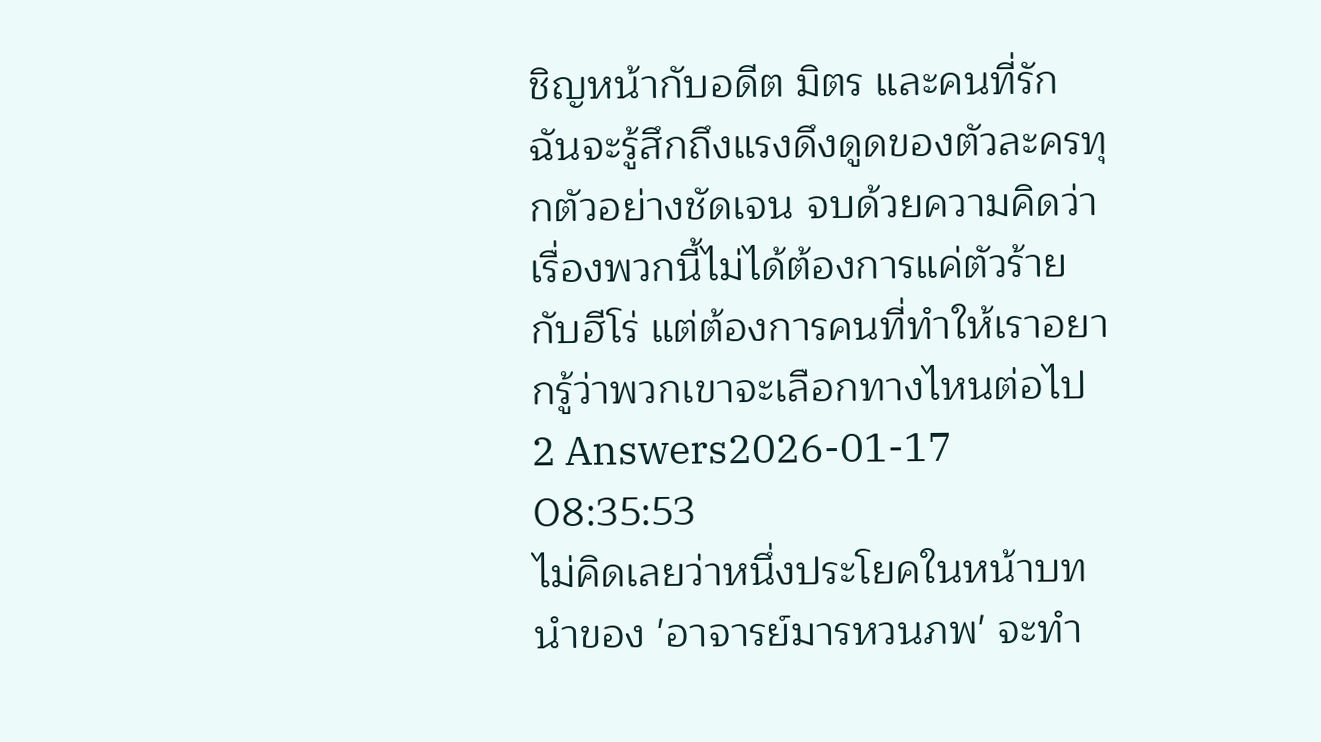ชิญหน้ากับอดีต มิตร และคนที่รัก ฉันจะรู้สึกถึงแรงดึงดูดของตัวละครทุกตัวอย่างชัดเจน จบด้วยความคิดว่าเรื่องพวกนี้ไม่ได้ต้องการแค่ตัวร้ายกับฮีโร่ แต่ต้องการคนที่ทำให้เราอยากรู้ว่าพวกเขาจะเลือกทางไหนต่อไป
2 Answers2026-01-17 08:35:53
ไม่คิดเลยว่าหนึ่งประโยคในหน้าบทนำของ 'อาจารย์มารหวนภพ' จะทำ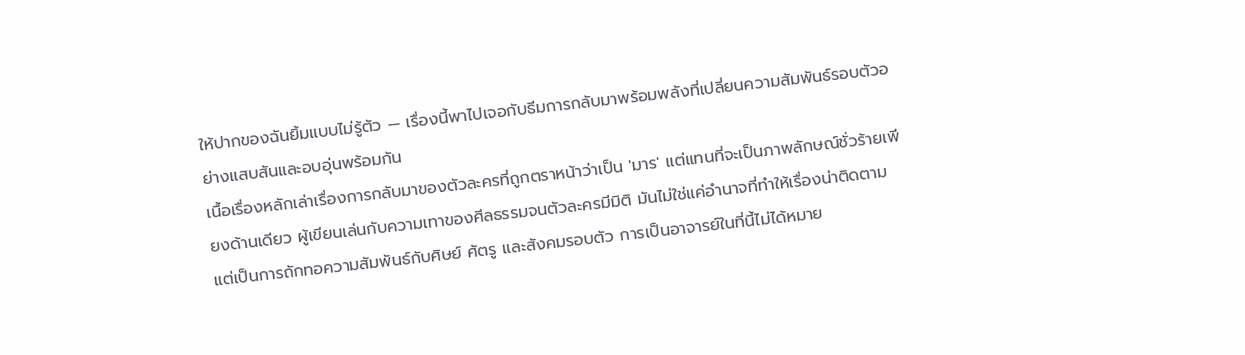ให้ปากของฉันยิ้มแบบไม่รู้ตัว — เรื่องนี้พาไปเจอกับธีมการกลับมาพร้อมพลังที่เปลี่ยนความสัมพันธ์รอบตัวอย่างแสบสันและอบอุ่นพร้อมกัน
เนื้อเรื่องหลักเล่าเรื่องการกลับมาของตัวละครที่ถูกตราหน้าว่าเป็น 'มาร' แต่แทนที่จะเป็นภาพลักษณ์ชั่วร้ายเพียงด้านเดียว ผู้เขียนเล่นกับความเทาของศีลธรรมจนตัวละครมีมิติ มันไม่ใช่แค่อำนาจที่ทำให้เรื่องน่าติดตาม แต่เป็นการถักทอความสัมพันธ์กับศิษย์ ศัตรู และสังคมรอบตัว การเป็นอาจารย์ในที่นี้ไม่ได้หมาย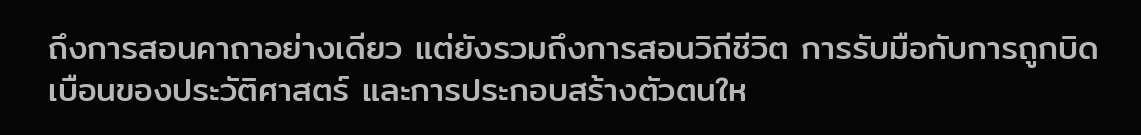ถึงการสอนคาถาอย่างเดียว แต่ยังรวมถึงการสอนวิถีชีวิต การรับมือกับการถูกบิดเบือนของประวัติศาสตร์ และการประกอบสร้างตัวตนให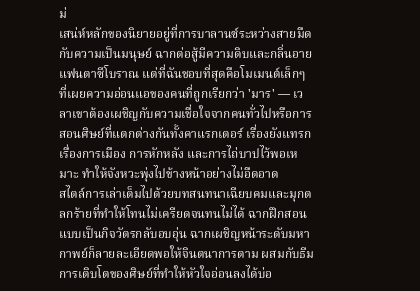ม่
เสน่ห์หลักของนิยายอยู่ที่การบาลานซ์ระหว่างสายมืดกับความเป็นมนุษย์ ฉากต่อสู้มีความดิบและกลิ่นอายแฟนตาซีโบราณ แต่ที่ฉันชอบที่สุดคือโมเมนต์เล็กๆ ที่เผยความอ่อนแอของคนที่ถูกเรียกว่า 'มาร' — เวลาเขาต้องเผชิญกับความเชื่อใจจากคนทั่วไปหรือการสอนศิษย์ที่แตกต่างกันทั้งคาแรกเตอร์ เรื่องยังแทรกเรื่องการเมือง การหักหลัง และการไถ่บาปไว้พอเหมาะ ทำให้จังหวะพุ่งไปข้างหน้าอย่างไม่อืดอาด
สไตล์การเล่าเต็มไปด้วยบทสนทนาเฉียบคมและมุกตลกร้ายที่ทำให้โทนไม่เครียดจนทนไม่ได้ ฉากฝึกสอนแบบเป็นกิจวัตรกลับอบอุ่น ฉากเผชิญหน้าระดับมหากาพย์ก็ลายละเอียดพอให้จินตนาการตาม ผสมกับธีมการเติบโตของศิษย์ที่ทำให้หัวใจอ่อนลงได้บ่อ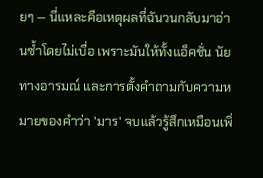ยๆ — นี่แหละคือเหตุผลที่ฉันวนกลับมาอ่านซ้ำโดยไม่เบื่อ เพราะมันให้ทั้งแอ็คชั่น นัยทางอารมณ์ และการตั้งคำถามกับความหมายของคำว่า 'มาร' จบแล้วรู้สึกเหมือนเพิ่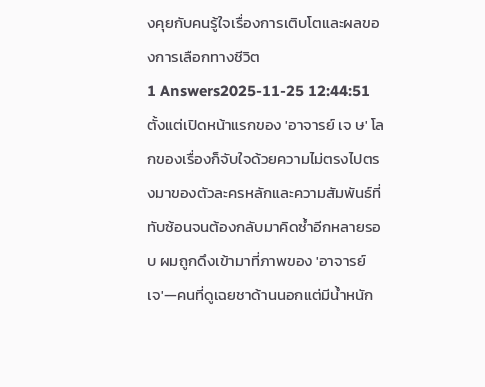งคุยกับคนรู้ใจเรื่องการเติบโตและผลของการเลือกทางชีวิต
1 Answers2025-11-25 12:44:51
ตั้งแต่เปิดหน้าแรกของ 'อาจารย์ เจ ษ' โลกของเรื่องก็จับใจด้วยความไม่ตรงไปตรงมาของตัวละครหลักและความสัมพันธ์ที่ทับซ้อนจนต้องกลับมาคิดซ้ำอีกหลายรอบ ผมถูกดึงเข้ามาที่ภาพของ 'อาจารย์ เจ'—คนที่ดูเฉยชาด้านนอกแต่มีน้ำหนัก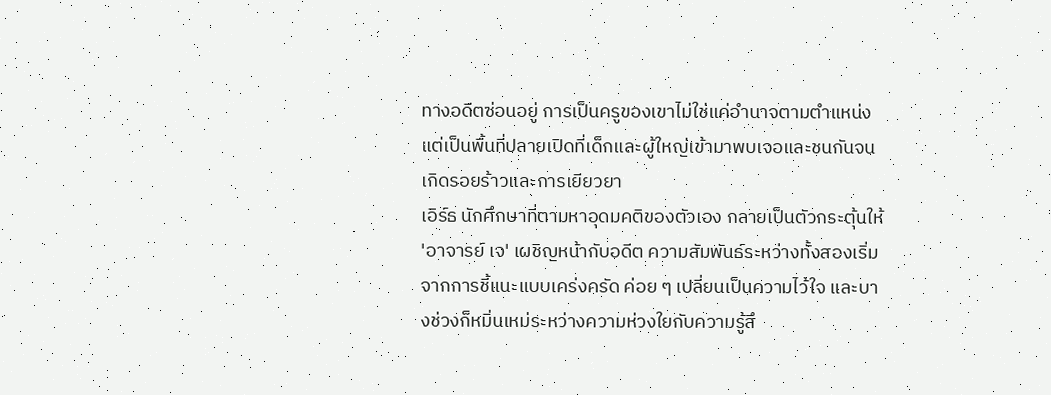ทางอดีตซ่อนอยู่ การเป็นครูของเขาไม่ใช่แค่อำนาจตามตำแหน่ง แต่เป็นพื้นที่ปลายเปิดที่เด็กและผู้ใหญ่เข้ามาพบเจอและชนกันจนเกิดรอยร้าวและการเยียวยา
เอิร์ธ นักศึกษาที่ตามหาอุดมคติของตัวเอง กลายเป็นตัวกระตุ้นให้ 'อาจารย์ เจ' เผชิญหน้ากับอดีต ความสัมพันธ์ระหว่างทั้งสองเริ่มจากการชี้แนะแบบเคร่งครัด ค่อย ๆ เปลี่ยนเป็นความไว้ใจ และบางช่วงก็หมิ่นเหม่ระหว่างความห่วงใยกับความรู้สึ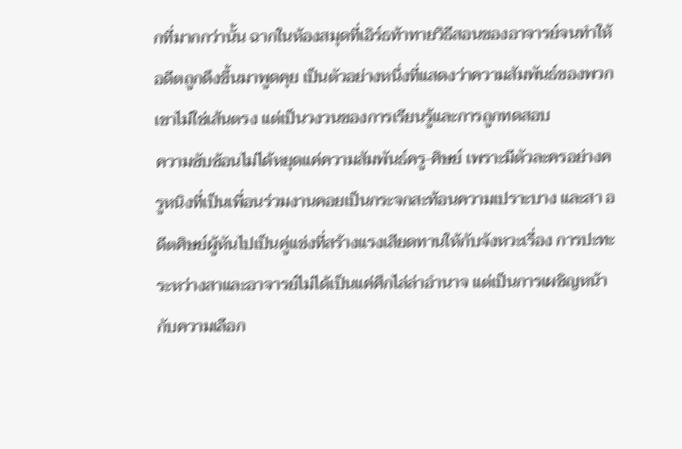กที่มากกว่านั้น ฉากในห้องสมุดที่เอิร์ธท้าทายวิธีสอนของอาจารย์จนทำให้อดีตถูกดึงขึ้นมาพูดคุย เป็นตัวอย่างหนึ่งที่แสดงว่าความสัมพันธ์ของพวกเขาไม่ใช่เส้นตรง แต่เป็นวงวนของการเรียนรู้และการถูกทดสอบ
ความซับซ้อนไม่ได้หยุดแค่ความสัมพันธ์ครู-ศิษย์ เพราะมีตัวละครอย่างครูหนิงที่เป็นเพื่อนร่วมงานคอยเป็นกระจกสะท้อนความเปราะบาง และสา อดีตศิษย์ผู้หันไปเป็นคู่แข่งที่สร้างแรงเสียดทานให้กับจังหวะเรื่อง การปะทะระหว่างสาและอาจารย์ไม่ได้เป็นแค่ศึกไล่ล่าอำนาจ แต่เป็นการเผชิญหน้ากับความเลือก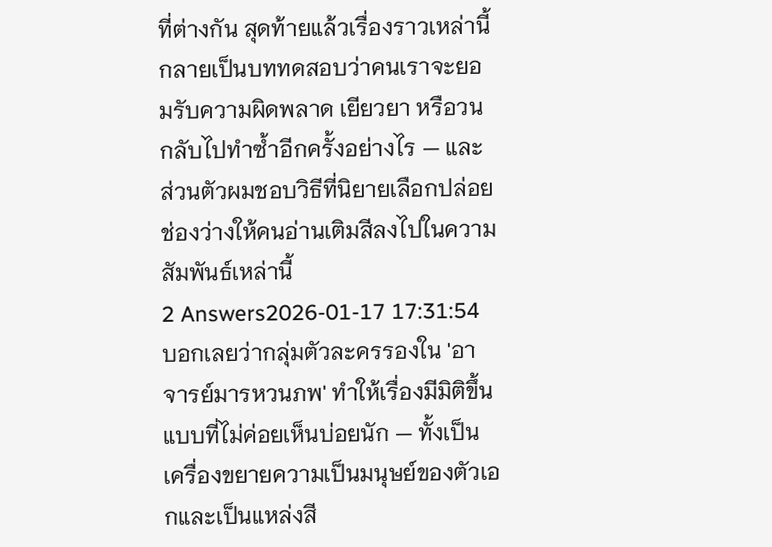ที่ต่างกัน สุดท้ายแล้วเรื่องราวเหล่านี้กลายเป็นบททดสอบว่าคนเราจะยอมรับความผิดพลาด เยียวยา หรือวนกลับไปทำซ้ำอีกครั้งอย่างไร — และส่วนตัวผมชอบวิธีที่นิยายเลือกปล่อยช่องว่างให้คนอ่านเติมสีลงไปในความสัมพันธ์เหล่านี้
2 Answers2026-01-17 17:31:54
บอกเลยว่ากลุ่มตัวละครรองใน 'อาจารย์มารหวนภพ' ทำให้เรื่องมีมิติขึ้นแบบที่ไม่ค่อยเห็นบ่อยนัก — ทั้งเป็นเครื่องขยายความเป็นมนุษย์ของตัวเอกและเป็นแหล่งสี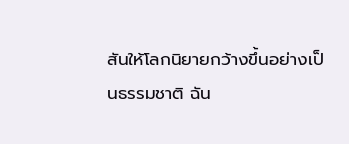สันให้โลกนิยายกว้างขึ้นอย่างเป็นธรรมชาติ ฉัน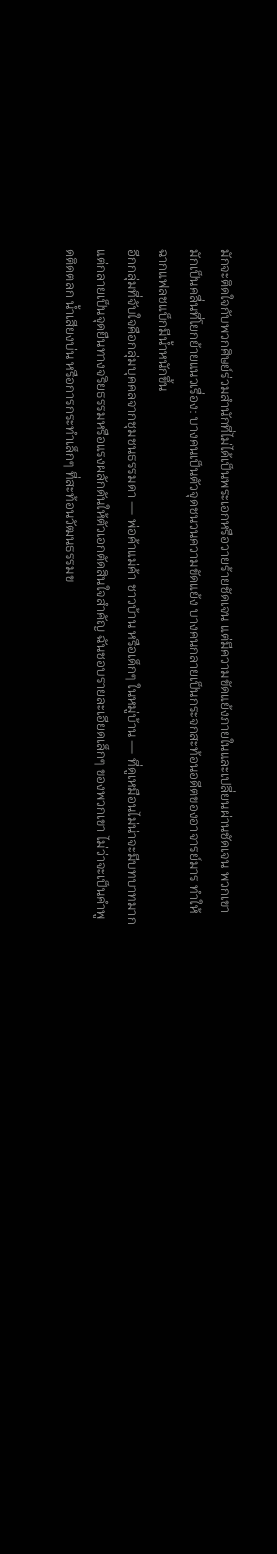มักจะติดใจกับพวกศิษย์ร่วมสำนักที่ไม่ได้เป็นพระเอกหรือวายร้ายชัดเจน แต่มีความขัดแย้งภายในและเปลี่ยนผ่านชัดเจน พวกเขามักเป็นคลื่นที่โยกย้ายแนวเรื่อง: บางคนเป็นตัวจุดชนวนความขัดแย้ง บางคนกลายเป็นกระจกสะท้อนอดีตของอาจารย์มาร ทำให้ฉากแฟลชแบ็กมีน้ำหนักขึ้น
อีกกลุ่มที่จับใจคือกลุ่มบุคคลจากชุมชนธรรมดา — พ่อค้าแม่ค้า ชาวบ้าน หรือเด็กๆ ในหมู่บ้าน — ที่ดูเหมือนไม่น่าจะมีบทบาทมาก แต่กลายเป็นจุดยืนทางจริยธรรมหรือแรงผลักดันให้ตัวเอกตัดสินใจสำคัญ ฉันชอบรายละเอียดเล็กๆ ของพวกเขา ไม่ว่าจะเป็นคำพูดติดตลก น้ำเสียงบ่น หรือการกระทำเล็กๆ ที่สะท้อนวัฒนธรรมข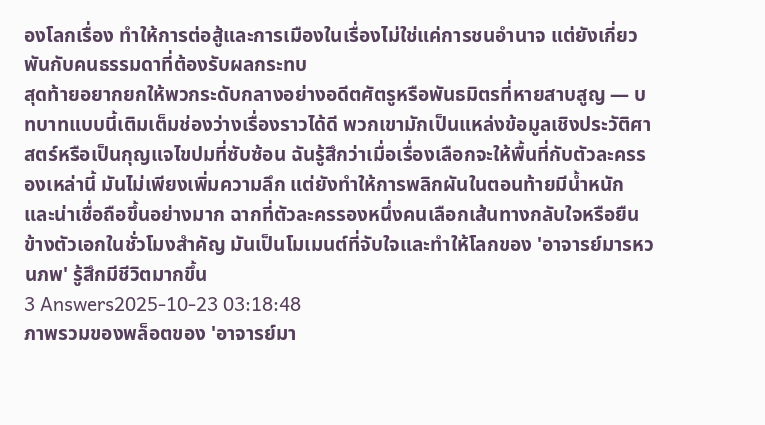องโลกเรื่อง ทำให้การต่อสู้และการเมืองในเรื่องไม่ใช่แค่การชนอำนาจ แต่ยังเกี่ยวพันกับคนธรรมดาที่ต้องรับผลกระทบ
สุดท้ายอยากยกให้พวกระดับกลางอย่างอดีตศัตรูหรือพันธมิตรที่หายสาบสูญ — บทบาทแบบนี้เติมเต็มช่องว่างเรื่องราวได้ดี พวกเขามักเป็นแหล่งข้อมูลเชิงประวัติศาสตร์หรือเป็นกุญแจไขปมที่ซับซ้อน ฉันรู้สึกว่าเมื่อเรื่องเลือกจะให้พื้นที่กับตัวละครรองเหล่านี้ มันไม่เพียงเพิ่มความลึก แต่ยังทำให้การพลิกผันในตอนท้ายมีน้ำหนักและน่าเชื่อถือขึ้นอย่างมาก ฉากที่ตัวละครรองหนึ่งคนเลือกเส้นทางกลับใจหรือยืนข้างตัวเอกในชั่วโมงสำคัญ มันเป็นโมเมนต์ที่จับใจและทำให้โลกของ 'อาจารย์มารหวนภพ' รู้สึกมีชีวิตมากขึ้น
3 Answers2025-10-23 03:18:48
ภาพรวมของพล็อตของ 'อาจารย์มา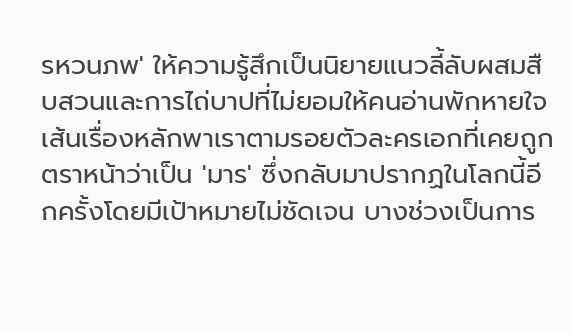รหวนภพ' ให้ความรู้สึกเป็นนิยายแนวลี้ลับผสมสืบสวนและการไถ่บาปที่ไม่ยอมให้คนอ่านพักหายใจ
เส้นเรื่องหลักพาเราตามรอยตัวละครเอกที่เคยถูกตราหน้าว่าเป็น 'มาร' ซึ่งกลับมาปรากฏในโลกนี้อีกครั้งโดยมีเป้าหมายไม่ชัดเจน บางช่วงเป็นการ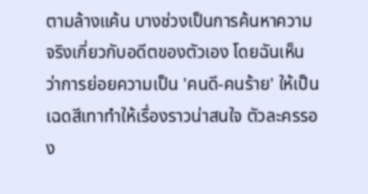ตามล้างแค้น บางช่วงเป็นการค้นหาความจริงเกี่ยวกับอดีตของตัวเอง โดยฉันเห็นว่าการย่อยความเป็น 'คนดี-คนร้าย' ให้เป็นเฉดสีเทาทำให้เรื่องราวน่าสนใจ ตัวละครรอง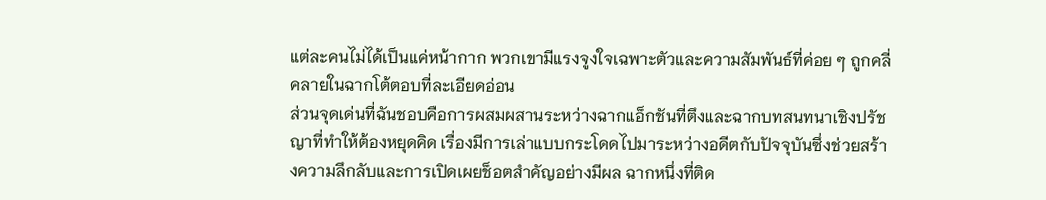แต่ละคนไม่ได้เป็นแค่หน้ากาก พวกเขามีแรงจูงใจเฉพาะตัวและความสัมพันธ์ที่ค่อย ๆ ถูกคลี่คลายในฉากโต้ตอบที่ละเอียดอ่อน
ส่วนจุดเด่นที่ฉันชอบคือการผสมผสานระหว่างฉากแอ็กชันที่ตึงและฉากบทสนทนาเชิงปรัชญาที่ทำให้ต้องหยุดคิด เรื่องมีการเล่าแบบกระโดดไปมาระหว่างอดีตกับปัจจุบันซึ่งช่วยสร้างความลึกลับและการเปิดเผยช็อตสำคัญอย่างมีผล ฉากหนึ่งที่ติด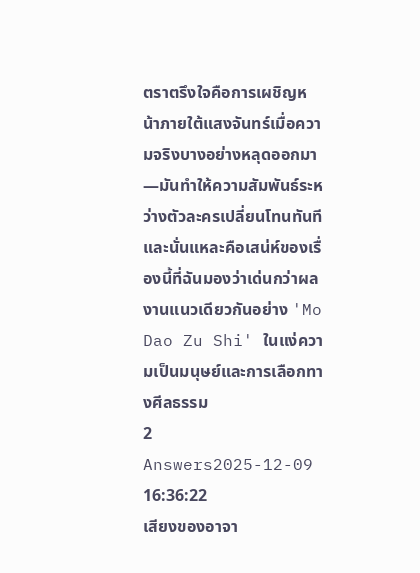ตราตรึงใจคือการเผชิญหน้าภายใต้แสงจันทร์เมื่อความจริงบางอย่างหลุดออกมา—มันทำให้ความสัมพันธ์ระหว่างตัวละครเปลี่ยนโทนทันที และนั่นแหละคือเสน่ห์ของเรื่องนี้ที่ฉันมองว่าเด่นกว่าผลงานแนวเดียวกันอย่าง 'Mo Dao Zu Shi' ในแง่ความเป็นมนุษย์และการเลือกทางศีลธรรม
2 Answers2025-12-09 16:36:22
เสียงของอาจา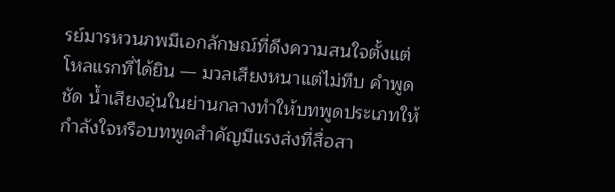รย์มารหวนภพมีเอกลักษณ์ที่ดึงความสนใจตั้งแต่โหลแรกที่ได้ยิน — มวลเสียงหนาแต่ไม่ทึบ คำพูดชัด น้ำเสียงอุ่นในย่านกลางทำให้บทพูดประเภทให้กำลังใจหรือบทพูดสำคัญมีแรงส่งที่สื่อสา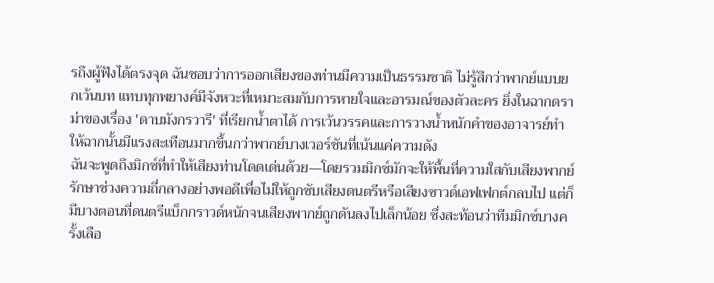รถึงผู้ฟังได้ตรงจุด ฉันชอบว่าการออกเสียงของท่านมีความเป็นธรรมชาติ ไม่รู้สึกว่าพากย์แบบยกเว้นบท แทบทุกพยางค์มีจังหวะที่เหมาะสมกับการหายใจและอารมณ์ของตัวละคร ยิ่งในฉากดราม่าของเรื่อง 'ดาบมังกรวารี' ที่เรียกน้ำตาได้ การเว้นวรรคและการวางน้ำหนักคำของอาจารย์ทำให้ฉากนั้นมีแรงสะเทือนมากขึ้นกว่าพากย์บางเวอร์ชันที่เน้นแค่ความดัง
ฉันจะพูดถึงมิกซ์ที่ทำให้เสียงท่านโดดเด่นด้วย—โดยรวมมิกซ์มักจะให้พื้นที่ความใสกับเสียงพากย์ รักษาช่วงความถี่กลางอย่างพอดีเพื่อไม่ให้ถูกซับเสียงดนตรีหรือเสียงซาวด์เอฟเฟกต์กลบไป แต่ก็มีบางตอนที่ดนตรีแบ็กกราวด์หนักจนเสียงพากย์ถูกดันลงไปเล็กน้อย ซึ่งสะท้อนว่าทีมมิกซ์บางครั้งเลือ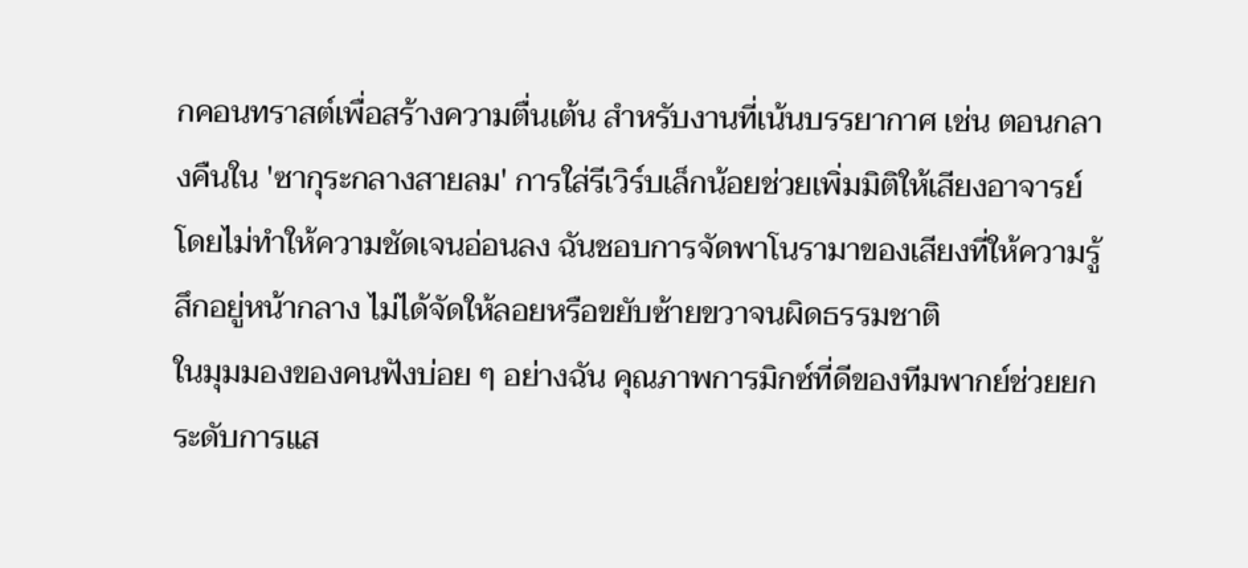กคอนทราสต์เพื่อสร้างความตื่นเต้น สำหรับงานที่เน้นบรรยากาศ เช่น ตอนกลางคืนใน 'ซากุระกลางสายลม' การใส่รีเวิร์บเล็กน้อยช่วยเพิ่มมิติให้เสียงอาจารย์โดยไม่ทำให้ความชัดเจนอ่อนลง ฉันชอบการจัดพาโนรามาของเสียงที่ให้ความรู้สึกอยู่หน้ากลาง ไม่ได้จัดให้ลอยหรือขยับซ้ายขวาจนผิดธรรมชาติ
ในมุมมองของคนฟังบ่อย ๆ อย่างฉัน คุณภาพการมิกซ์ที่ดีของทีมพากย์ช่วยยกระดับการแส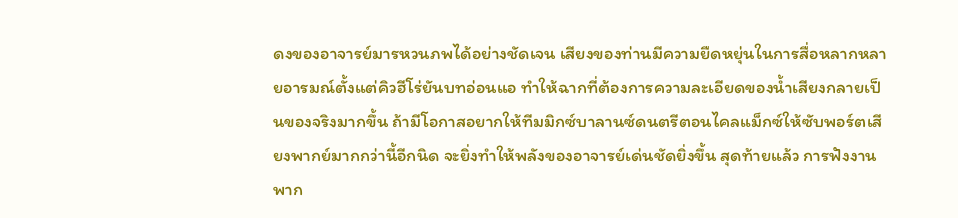ดงของอาจารย์มารหวนภพได้อย่างชัดเจน เสียงของท่านมีความยืดหยุ่นในการสื่อหลากหลายอารมณ์ตั้งแต่คิวฮีโร่ยันบทอ่อนแอ ทำให้ฉากที่ต้องการความละเอียดของน้ำเสียงกลายเป็นของจริงมากขึ้น ถ้ามีโอกาสอยากให้ทีมมิกซ์บาลานซ์ดนตรีตอนไคลแม็กซ์ให้ซับพอร์ตเสียงพากย์มากกว่านี้อีกนิด จะยิ่งทำให้พลังของอาจารย์เด่นชัดยิ่งขึ้น สุดท้ายแล้ว การฟังงานพาก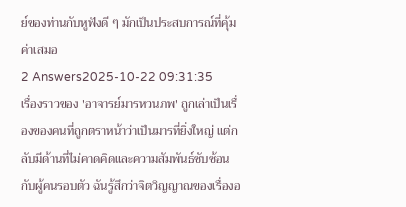ย์ของท่านกับหูฟังดี ๆ มักเป็นประสบการณ์ที่คุ้มค่าเสมอ
2 Answers2025-10-22 09:31:35
เรื่องราวของ 'อาจารย์มารหวนภพ' ถูกเล่าเป็นเรื่องของคนที่ถูกตราหน้าว่าเป็นมารที่ยิ่งใหญ่ แต่กลับมีด้านที่ไม่คาดคิดและความสัมพันธ์ซับซ้อนกับผู้คนรอบตัว ฉันรู้สึกว่าจิตวิญญาณของเรื่องอ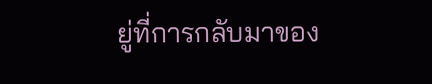ยู่ที่การกลับมาของ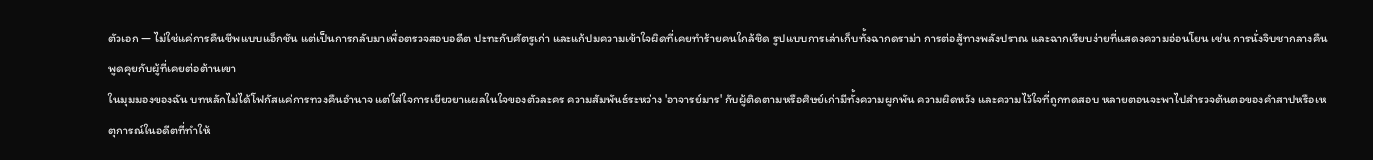ตัวเอก — ไม่ใช่แค่การคืนชีพแบบแอ็กชัน แต่เป็นการกลับมาเพื่อตรวจสอบอดีต ปะทะกับศัตรูเก่า และแก้ปมความเข้าใจผิดที่เคยทำร้ายคนใกล้ชิด รูปแบบการเล่าเก็บทั้งฉากดราม่า การต่อสู้ทางพลังปราณ และฉากเรียบง่ายที่แสดงความอ่อนโยน เช่น การนั่งจิบชากลางคืนพูดคุยกับผู้ที่เคยต่อต้านเขา
ในมุมมองของฉัน บทหลักไม่ได้โฟกัสแค่การทวงคืนอำนาจ แต่ใส่ใจการเยียวยาแผลในใจของตัวละคร ความสัมพันธ์ระหว่าง 'อาจารย์มาร' กับผู้ติดตามหรือศิษย์เก่ามีทั้งความผูกพัน ความผิดหวัง และความไว้ใจที่ถูกทดสอบ หลายตอนจะพาไปสำรวจต้นตอของคำสาปหรือเหตุการณ์ในอดีตที่ทำให้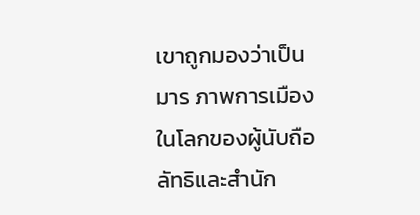เขาถูกมองว่าเป็นมาร ภาพการเมืองในโลกของผู้นับถือลัทธิและสำนัก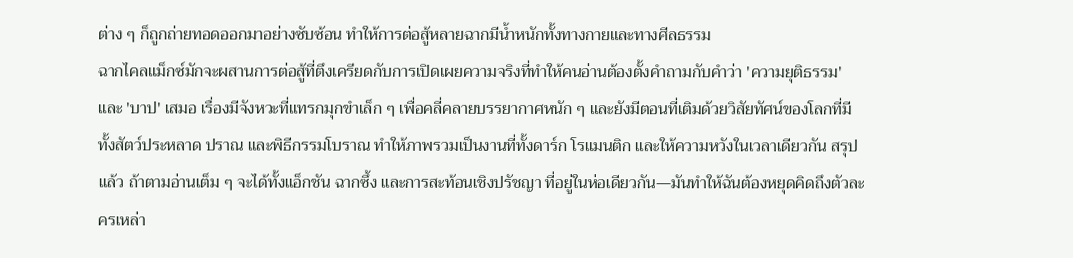ต่าง ๆ ก็ถูกถ่ายทอดออกมาอย่างซับซ้อน ทำให้การต่อสู้หลายฉากมีน้ำหนักทั้งทางกายและทางศีลธรรม
ฉากไคลแม็กซ์มักจะผสานการต่อสู้ที่ตึงเครียดกับการเปิดเผยความจริงที่ทำให้คนอ่านต้องตั้งคำถามกับคำว่า 'ความยุติธรรม' และ 'บาป' เสมอ เรื่องมีจังหวะที่แทรกมุกขำเล็ก ๆ เพื่อคลี่คลายบรรยากาศหนัก ๆ และยังมีตอนที่เติมด้วยวิสัยทัศน์ของโลกที่มีทั้งสัตว์ประหลาด ปราณ และพิธีกรรมโบราณ ทำให้ภาพรวมเป็นงานที่ทั้งดาร์ก โรแมนติก และให้ความหวังในเวลาเดียวกัน สรุปแล้ว ถ้าตามอ่านเต็ม ๆ จะได้ทั้งแอ็กชัน ฉากซึ้ง และการสะท้อนเชิงปรัชญา ที่อยู่ในห่อเดียวกัน—มันทำให้ฉันต้องหยุดคิดถึงตัวละครเหล่า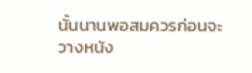นั้นนานพอสมควรก่อนจะวางหนัง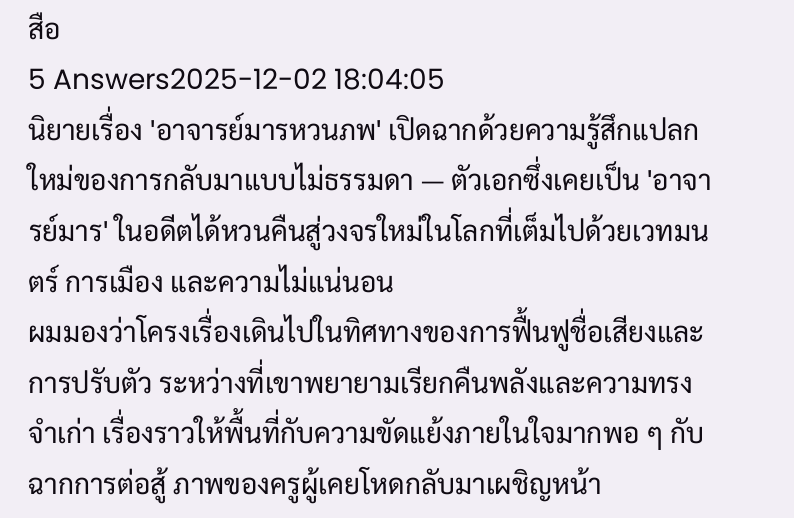สือ
5 Answers2025-12-02 18:04:05
นิยายเรื่อง 'อาจารย์มารหวนภพ' เปิดฉากด้วยความรู้สึกแปลกใหม่ของการกลับมาแบบไม่ธรรมดา — ตัวเอกซึ่งเคยเป็น 'อาจารย์มาร' ในอดีตได้หวนคืนสู่วงจรใหม่ในโลกที่เต็มไปด้วยเวทมนตร์ การเมือง และความไม่แน่นอน
ผมมองว่าโครงเรื่องเดินไปในทิศทางของการฟื้นฟูชื่อเสียงและการปรับตัว ระหว่างที่เขาพยายามเรียกคืนพลังและความทรงจำเก่า เรื่องราวให้พื้นที่กับความขัดแย้งภายในใจมากพอ ๆ กับฉากการต่อสู้ ภาพของครูผู้เคยโหดกลับมาเผชิญหน้า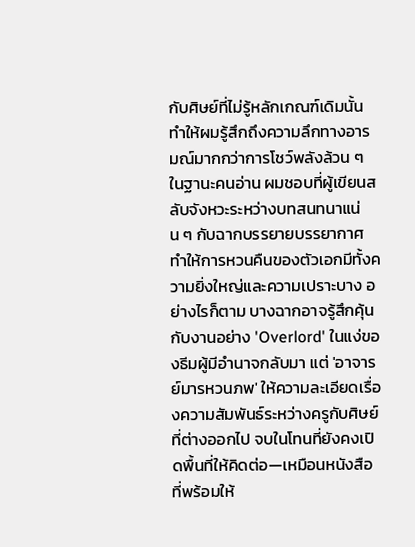กับศิษย์ที่ไม่รู้หลักเกณฑ์เดิมนั้นทำให้ผมรู้สึกถึงความลึกทางอารมณ์มากกว่าการโชว์พลังล้วน ๆ
ในฐานะคนอ่าน ผมชอบที่ผู้เขียนสลับจังหวะระหว่างบทสนทนาแน่น ๆ กับฉากบรรยายบรรยากาศ ทำให้การหวนคืนของตัวเอกมีทั้งความยิ่งใหญ่และความเปราะบาง อย่างไรก็ตาม บางฉากอาจรู้สึกคุ้นกับงานอย่าง 'Overlord' ในแง่ของธีมผู้มีอำนาจกลับมา แต่ 'อาจารย์มารหวนภพ' ให้ความละเอียดเรื่องความสัมพันธ์ระหว่างครูกับศิษย์ที่ต่างออกไป จบในโทนที่ยังคงเปิดพื้นที่ให้คิดต่อ—เหมือนหนังสือที่พร้อมให้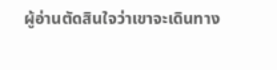ผู้อ่านตัดสินใจว่าเขาจะเดินทาง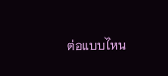ต่อแบบไหน